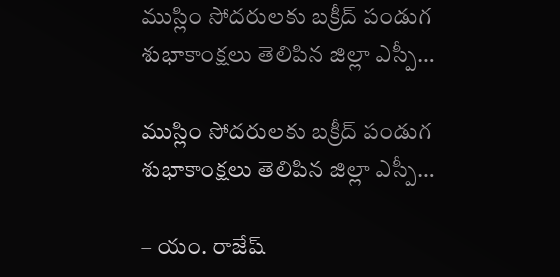ముస్లిం సోదరులకు బక్రీద్ పండుగ శుభాకాంక్షలు తెలిపిన జిల్లా ఎస్పీ…

ముస్లిం సోదరులకు బక్రీద్ పండుగ శుభాకాంక్షలు తెలిపిన జిల్లా ఎస్పీ…

– యం. రాజేష్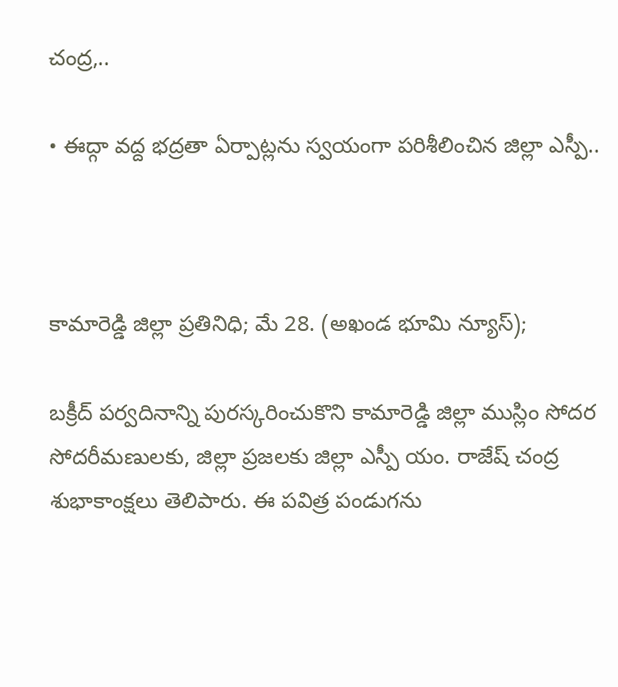చంద్ర,..

• ఈద్గా వద్ద భద్రతా ఏర్పాట్లను స్వయంగా పరిశీలించిన జిల్లా ఎస్పీ..



కామారెడ్డి జిల్లా ప్రతినిధి; మే 28. (అఖండ భూమి న్యూస్);

బక్రీద్ పర్వదినాన్ని పురస్కరించుకొని కామారెడ్డి జిల్లా ముస్లిం సోదర సోదరీమణులకు, జిల్లా ప్రజలకు జిల్లా ఎస్పీ యం. రాజేష్ చంద్ర శుభాకాంక్షలు తెలిపారు. ఈ పవిత్ర పండుగను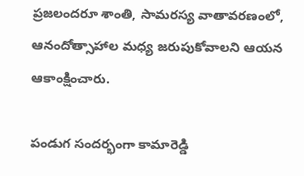ప్రజలందరూ శాంతి, సామరస్య వాతావరణంలో, ఆనందోత్సాహాల మధ్య జరుపుకోవాలని ఆయన ఆకాంక్షించారు.

పండుగ సందర్భంగా కామారెడ్డి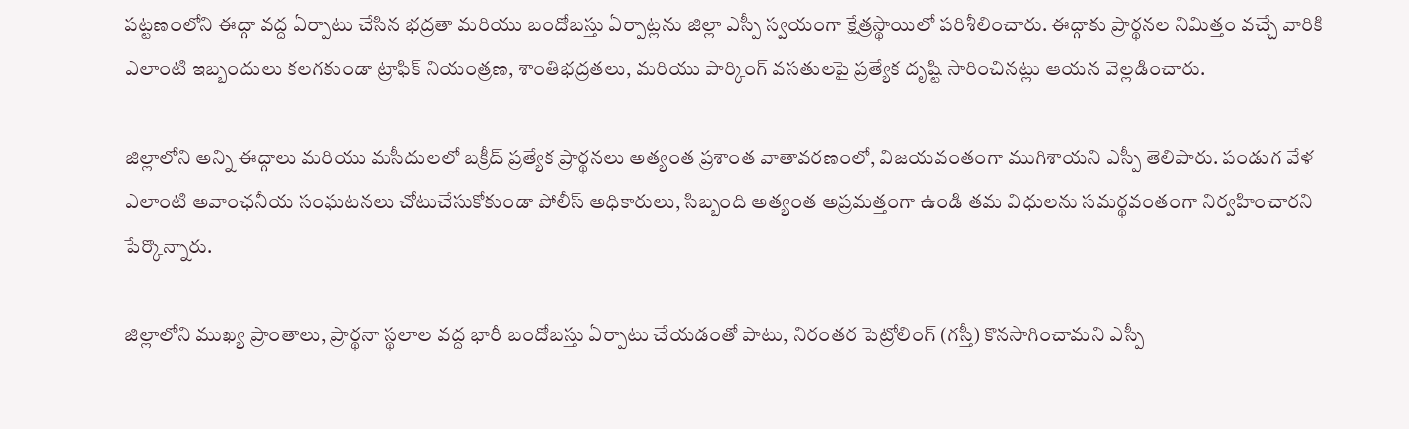పట్టణంలోని ఈద్గా వద్ద ఏర్పాటు చేసిన భద్రతా మరియు బందోబస్తు ఏర్పాట్లను జిల్లా ఎస్పీ స్వయంగా క్షేత్రస్థాయిలో పరిశీలించారు. ఈద్గాకు ప్రార్థనల నిమిత్తం వచ్చే వారికి ఎలాంటి ఇబ్బందులు కలగకుండా ట్రాఫిక్ నియంత్రణ, శాంతిభద్రతలు, మరియు పార్కింగ్ వసతులపై ప్రత్యేక దృష్టి సారించినట్లు ఆయన వెల్లడించారు.

జిల్లాలోని అన్ని ఈద్గాలు మరియు మసీదులలో బక్రీద్ ప్రత్యేక ప్రార్థనలు అత్యంత ప్రశాంత వాతావరణంలో, విజయవంతంగా ముగిశాయని ఎస్పీ తెలిపారు. పండుగ వేళ ఎలాంటి అవాంఛనీయ సంఘటనలు చోటుచేసుకోకుండా పోలీస్ అధికారులు, సిబ్బంది అత్యంత అప్రమత్తంగా ఉండి తమ విధులను సమర్థవంతంగా నిర్వహించారని పేర్కొన్నారు.

జిల్లాలోని ముఖ్య ప్రాంతాలు, ప్రార్థనా స్థలాల వద్ద భారీ బందోబస్తు ఏర్పాటు చేయడంతో పాటు, నిరంతర పెట్రోలింగ్ (గస్తీ) కొనసాగించామని ఎస్పీ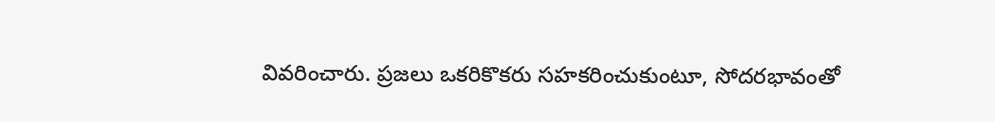వివరించారు. ప్రజలు ఒకరికొకరు సహకరించుకుంటూ, సోదరభావంతో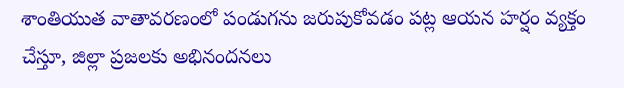శాంతియుత వాతావరణంలో పండుగను జరుపుకోవడం పట్ల ఆయన హర్షం వ్యక్తం చేస్తూ, జిల్లా ప్రజలకు అభినందనలు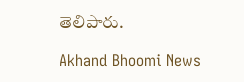తెలిపారు.

Akhand Bhoomi News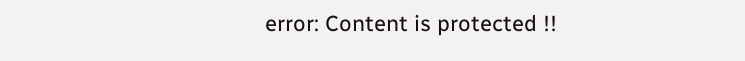error: Content is protected !!